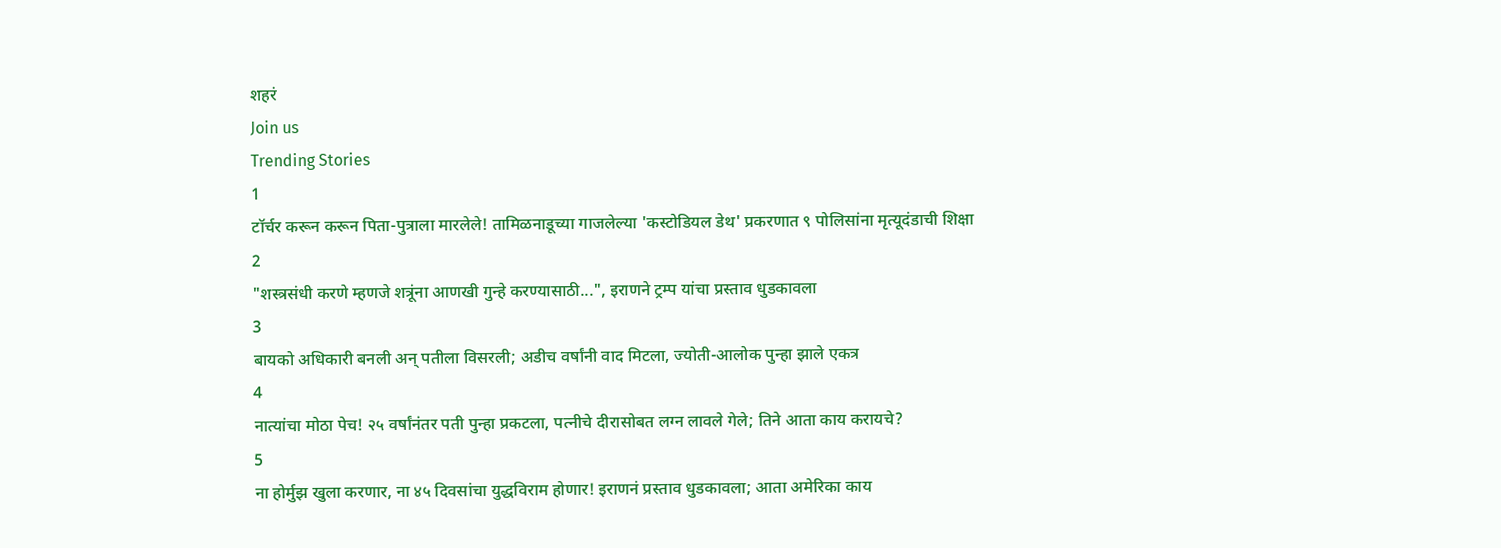शहरं
Join us
Trending Stories
1
टॉर्चर करून करून पिता-पुत्राला मारलेले! तामिळनाडूच्या गाजलेल्या 'कस्टोडियल डेथ' प्रकरणात ९ पोलिसांना मृत्यूदंडाची शिक्षा
2
"शस्त्रसंधी करणे म्हणजे शत्रूंना आणखी गुन्हे करण्यासाठी...", इराणने ट्रम्प यांचा प्रस्ताव धुडकावला
3
बायको अधिकारी बनली अन् पतीला विसरली; अडीच वर्षांनी वाद मिटला, ज्योती-आलोक पुन्हा झाले एकत्र
4
नात्यांचा मोठा पेच! २५ वर्षांनंतर पती पुन्हा प्रकटला, पत्नीचे दीरासोबत लग्न लावले गेले; तिने आता काय करायचे?
5
ना होर्मुझ खुला करणार, ना ४५ दिवसांचा युद्धविराम होणार! इराणनं प्रस्ताव धुडकावला; आता अमेरिका काय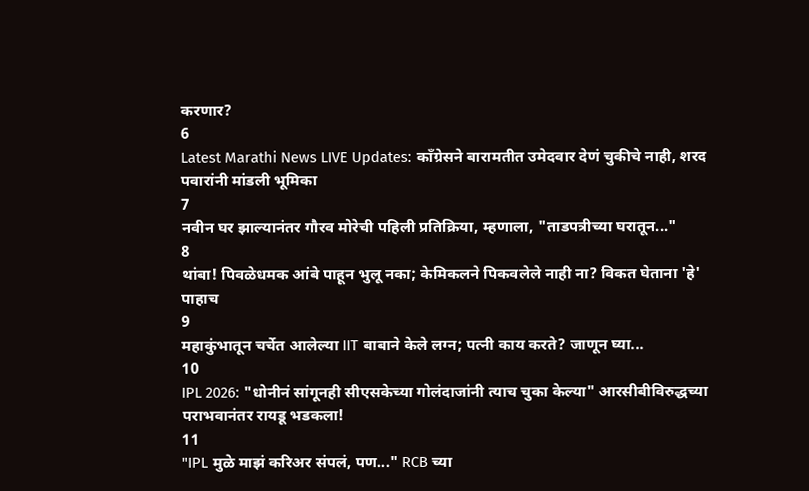करणार?
6
Latest Marathi News LIVE Updates: काँग्रेसने बारामतीत उमेदवार देणं चुकीचे नाही, शरद पवारांनी मांडली भूमिका
7
नवीन घर झाल्यानंतर गौरव मोरेची पहिली प्रतिक्रिया, म्हणाला, "ताडपत्रीच्या घरातून..."
8
थांबा! पिवळेधमक आंबे पाहून भुलू नका; केमिकलने पिकवलेले नाही ना? विकत घेताना 'हे' पाहाच
9
महाकुंभातून चर्चेत आलेल्या IIT बाबाने केले लग्न; पत्नी काय करते? जाणून घ्या...
10
IPL 2026: "धोनीनं सांगूनही सीएसकेच्या गोलंदाजांनी त्याच चुका केल्या" आरसीबीविरुद्धच्या पराभवानंतर रायडू भडकला!
11
"IPL मुळे माझं करिअर संपलं, पण..." RCB च्या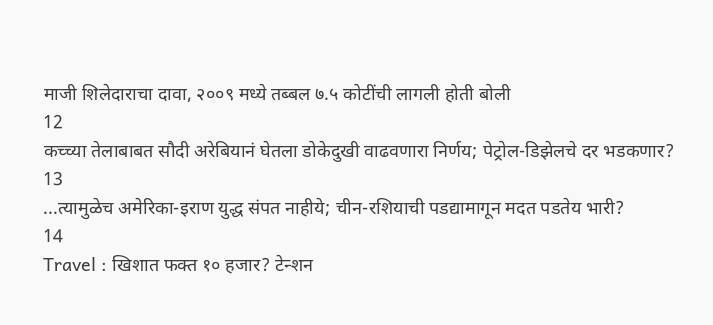माजी शिलेदाराचा दावा, २००९ मध्ये तब्बल ७.५ कोटींची लागली होती बोली
12
कच्च्या तेलाबाबत सौदी अरेबियानं घेतला डोकेदुखी वाढवणारा निर्णय; पेट्रोल-डिझेलचे दर भडकणार?
13
...त्यामुळेच अमेरिका-इराण युद्ध संपत नाहीये; चीन-रशियाची पडद्यामागून मदत पडतेय भारी?
14
Travel : खिशात फक्त १० हजार? टेन्शन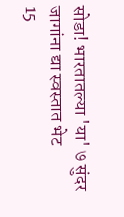सोडा! भारतातल्या 'या' ७ सुंदर जागांना द्या स्वस्तात भेट
15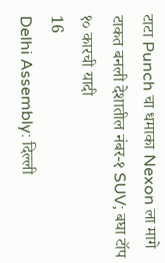टाटा Punch चा धमाका Nexon ला मागे टाकत बनली देशातील नंबर-१ SUV; बघा टॉप १० कारची यादी
16
Delhi Assembly: दिल्ली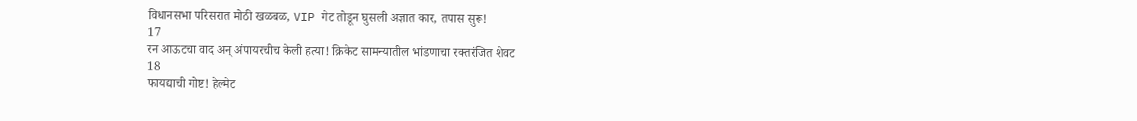विधानसभा परिसरात मोठी खळबळ, VIP गेट तोडून घुसली अज्ञात कार, तपास सुरू!
17
रन आऊटचा वाद अन् अंपायरचीच केली हत्या! क्रिकेट सामन्यातील भांडणाचा रक्तरंजित शेवट
18
फायद्याची गोष्ट! हेल्मेट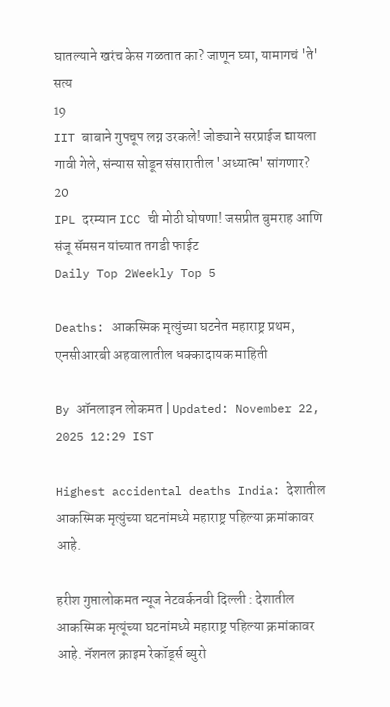घातल्याने खरंच केस गळतात का? जाणून घ्या, यामागचं 'ते' सत्य
19
IIT बाबाने गुपचूप लग्न उरकले! जोड्याने सरप्राईज द्यायला गावी गेले, संन्यास सोडून संसारातील 'अध्यात्म' सांगणार?
20
IPL दरम्यान ICC ची मोठी घोषणा! जसप्रीत बुमराह आणि संजू सॅमसन यांच्यात तगडी फाईट
Daily Top 2Weekly Top 5

Deaths: आकस्मिक मृत्युंच्या घटनेत महाराष्ट्र प्रथम, एनसीआरबी अहवालातील धक्कादायक माहिती

By ऑनलाइन लोकमत | Updated: November 22, 2025 12:29 IST

Highest accidental deaths India: देशातील आकस्मिक मृत्युंच्या घटनांमध्ये महाराष्ट्र पहिल्या क्रमांकावर आहे.

हरीश गुप्तालोकमत न्यूज नेटवर्कनवी दिल्ली : देशातील आकस्मिक मृत्यूंच्या घटनांमध्ये महाराष्ट्र पहिल्या क्रमांकावर आहे. नॅशनल क्राइम रेकॉर्ड्स ब्युरो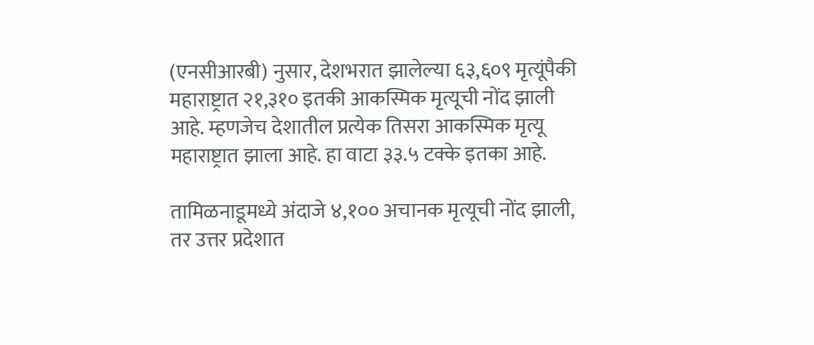(एनसीआरबी) नुसार, देशभरात झालेल्या ६३,६०९ मृत्यूंपैकी महाराष्ट्रात २१,३१० इतकी आकस्मिक मृत्यूची नोंद झाली आहे. म्हणजेच देशातील प्रत्येक तिसरा आकस्मिक मृत्यू महाराष्ट्रात झाला आहे. हा वाटा ३३.५ टक्के इतका आहे.

तामिळनाडूमध्ये अंदाजे ४,१०० अचानक मृत्यूची नोंद झाली, तर उत्तर प्रदेशात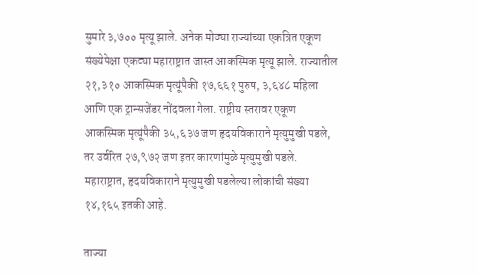सुमारे ३,७०० मृत्यू झाले. अनेक मोठ्या राज्यांच्या एकत्रित एकूण संख्येपेक्षा एकट्या महाराष्ट्रात जास्त आकस्मिक मृत्यू झाले. राज्यातील २१,३१० आकस्मिक मृत्यूंपैकी १७,६६१ पुरुष, ३,६४८ महिला आणि एक ट्रान्सजेंडर नोंदवला गेला. राष्ट्रीय स्तरावर एकूण आकस्मिक मृत्यूंपैकी ३५,६३७ जण हृदयविकाराने मृत्युमुखी पडले, तर उर्वरित २७,९७२ जण इतर कारणांमुळे मृत्युमुखी पडले. महाराष्ट्रात, हृदयविकाराने मृत्युमुखी पडलेल्या लोकांची संख्या १४,१६५ इतकी आहे.

ताज्या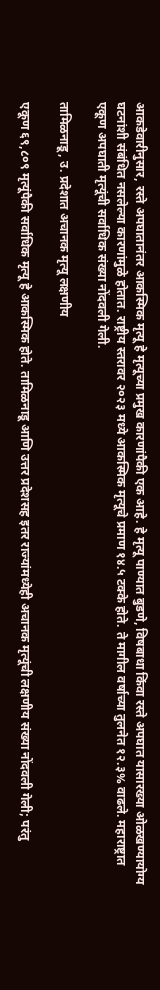आकडेवारीनुसार, रस्ते अपघातानंतर आकस्मिक मृत्यू हे मृत्यूच्या प्रमुख कारणांपैकी एक आहे. हे मृत्यू पाण्यात बुडणे, विषबाधा किंवा रस्ते अपघात यासारख्या ओळखण्यायोग्य घटनांशी संबंधित नसलेल्या कारणांमुळे होतात. राष्ट्रीय स्तरावर २०२३ मध्ये आकस्मिक मृत्यूचे प्रमाण १४.५ टक्के होते. ते मागील वर्षाच्या तुलनेत १२.३% वाढले. महाराष्ट्रात एकूण अपघाती मृत्यूंची सर्वाधिक संख्या नोंदवली गेली.

तामिळनाडू, उ. प्रदेशात अचानक मृत्यू लक्षणीय

एकूण ६९,८०९ मृत्यूंपैकी सर्वाधिक मृत्यू हे आकस्मिक होते. तामिळनाडू आणि उत्तर प्रदेशसह इतर राज्यांमध्येही अचानक मृत्यूंची लक्षणीय संख्या नोंदवली गेली; परंतु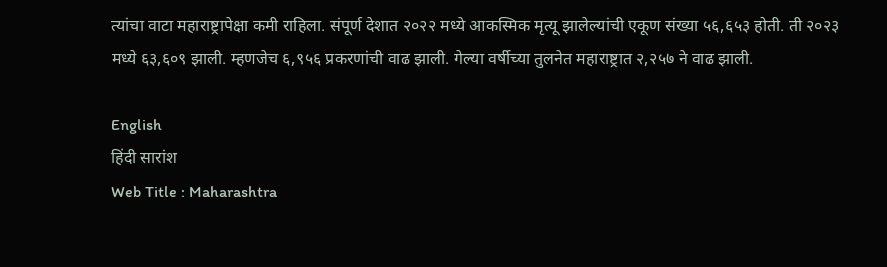त्यांचा वाटा महाराष्ट्रापेक्षा कमी राहिला. संपूर्ण देशात २०२२ मध्ये आकस्मिक मृत्यू झालेल्यांची एकूण संख्या ५६,६५३ होती. ती २०२३ मध्ये ६३,६०९ झाली. म्हणजेच ६,९५६ प्रकरणांची वाढ झाली. गेल्या वर्षीच्या तुलनेत महाराष्ट्रात २,२५७ ने वाढ झाली.

English
हिंदी सारांश
Web Title : Maharashtra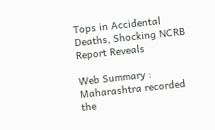Tops in Accidental Deaths, Shocking NCRB Report Reveals

Web Summary : Maharashtra recorded the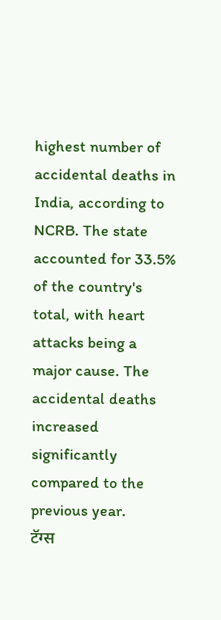highest number of accidental deaths in India, according to NCRB. The state accounted for 33.5% of the country's total, with heart attacks being a major cause. The accidental deaths increased significantly compared to the previous year.
टॅग्स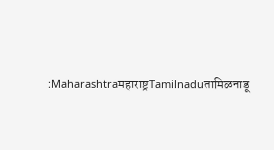:Maharashtraमहाराष्ट्रTamilnaduतामिळनाडू